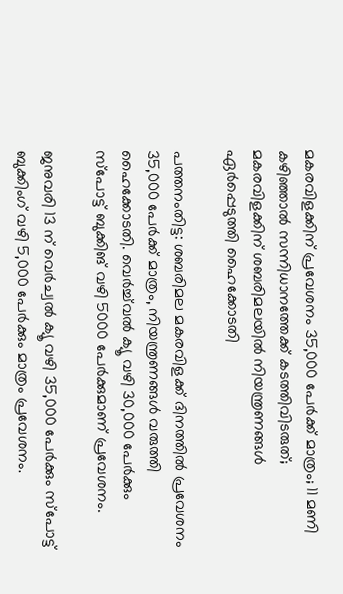മകരവിളക്കിന് പ്രവേശനം 35,000 പേര്‍ക്ക് മാത്രം; 11 മണി കഴിഞ്ഞാല്‍ സന്നിധാനത്തേക്ക് കടത്തിവിടരുത്; മകരവിളക്കിന് ശബരിമലയില്‍ നിയന്ത്രണങ്ങള്‍ ഏര്‍പ്പെടുത്തി ഹൈക്കോടതി

പത്തനംതിട്ട: ശബരിമല മകരവിളക്ക് ദിനത്തില്‍ പ്രവേശനം 35,000 പേർക്ക് മാത്രം, നിയന്ത്രണങ്ങള്‍ വരുത്തി ഹൈക്കോടതി. വെർച്ച്‌വല്‍ ക്യൂ വഴി 30,000 പേർക്കും സ്പോട്ട് ബുക്കിങ് വഴി 5000 പേർക്കുമാണ് പ്രവേശനം.

ജനുവരി 13 ന് വെർച്വല്‍ ക്യൂ വഴി 35,000 പേർക്കും സ്‌പോട്ട് ബുക്കിംഗ് വഴി 5,000 പേർക്കും മാത്രം പ്രവേശനം.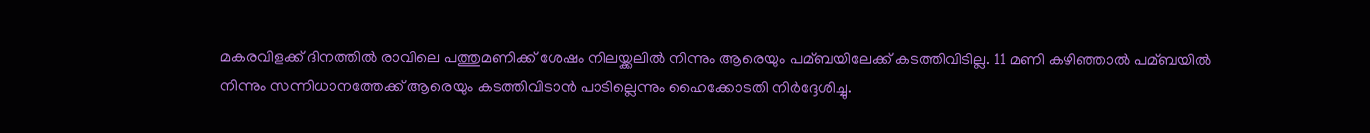മകരവിളക്ക് ദിനത്തില്‍ രാവിലെ പത്തുമണിക്ക് ശേഷം നിലയ്ക്കലില്‍ നിന്നും ആരെയും പമ്ബയിലേക്ക് കടത്തിവിടില്ല. 11 മണി കഴിഞ്ഞാല്‍ പമ്ബയില്‍ നിന്നും സന്നിധാനത്തേക്ക് ആരെയും കടത്തിവിടാൻ പാടില്ലെന്നും ഹൈക്കോടതി നിർദ്ദേശിച്ചു.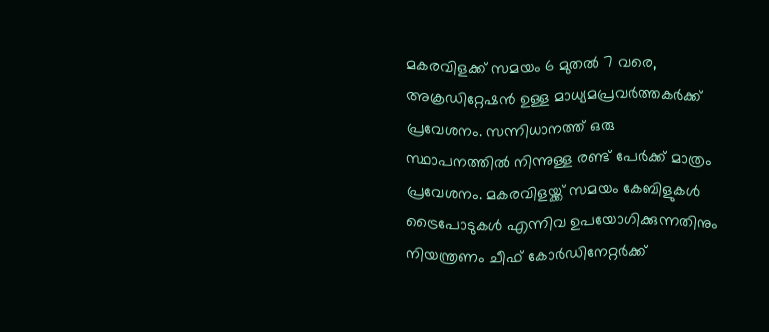മകരവിളക്ക് സമയം 6 മുതല്‍ 7 വരെ, അക്രഡിറ്റേഷൻ ഉള്ള മാധ്യമപ്രവർത്തകർക്ക് പ്രവേശനം. സന്നിധാനത്ത് ഒരു സ്ഥാപനത്തില്‍ നിന്നുള്ള രണ്ട് പേർക്ക് മാത്രം പ്രവേശനം. മകരവിളയ്ക്ക് സമയം കേബിളുകള്‍ ട്രൈപോടുകള്‍ എന്നിവ ഉപയോഗിക്കുന്നതിനും നിയന്ത്രണം ചീഫ് കോർഡിനേറ്റർക്ക്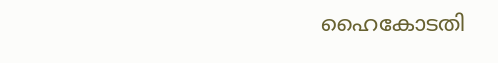ഹൈകോടതി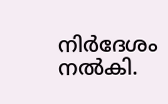നിർദേശം നല്‍കി.